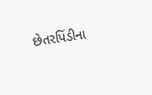છેતરપિંડીના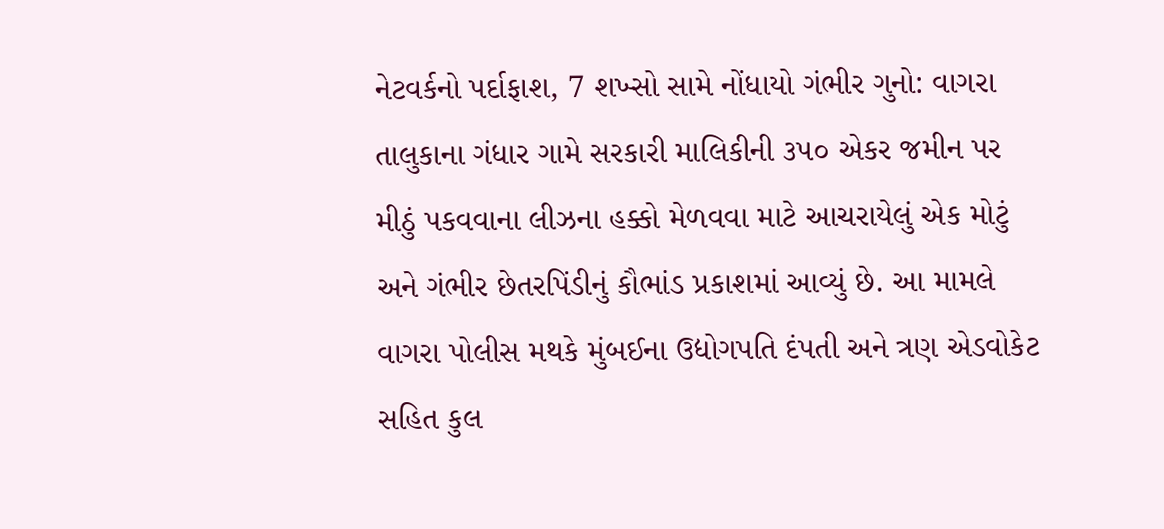નેટવર્કનો પર્દાફાશ, 7 શખ્સો સામે નોંધાયો ગંભીર ગુનો: વાગરા તાલુકાના ગંધાર ગામે સરકારી માલિકીની ૩૫૦ એકર જમીન પર મીઠું પકવવાના લીઝના હક્કો મેળવવા માટે આચરાયેલું એક મોટું અને ગંભીર છેતરપિંડીનું કૌભાંડ પ્રકાશમાં આવ્યું છે. આ મામલે વાગરા પોલીસ મથકે મુંબઈના ઉદ્યોગપતિ દંપતી અને ત્રણ એડવોકેટ સહિત કુલ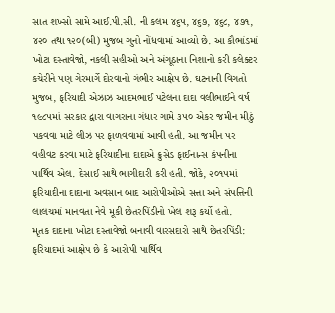સાત શખ્સો સામે આઈ.પી.સી. ની કલમ ૪૬૫, ૪૬૭, ૪૬૮, ૪૭૧, ૪૨૦ તથા ૧૨૦(બી) મુજબ ગુનો નોંધવામાં આવ્યો છે. આ કૌભાંડમાં ખોટા દસ્તાવેજો, નકલી સહીઓ અને અંગૂઠાના નિશાનો કરી કલેક્ટર કચેરીને પણ ગેરમાર્ગે દોરવાનો ગંભીર આક્ષેપ છે. ઘટનાની વિગતો મુજબ, ફરિયાદી એઝાઝ આદમભાઈ પટેલના દાદા વલીભાઈને વર્ષ ૧૯૮૫માં સરકાર દ્વારા વાગરાના ગંધાર ગામે ૩૫૦ એકર જમીન મીઠું પકવવા માટે લીઝ પર ફાળવવામાં આવી હતી. આ જમીન પર વહીવટ કરવા માટે ફરિયાદીના દાદાએ ક્રુસેડ ફાઈનાન્સ કંપનીના પાર્થિવ એલ. દેસાઈ સાથે ભાગીદારી કરી હતી. જોકે, ૨૦૧૫માં ફરિયાદીના દાદાના અવસાન બાદ આરોપીઓએ સત્તા અને સંપત્તિની લાલચમાં માનવતા નેવે મૂકી છેતરપિંડીનો ખેલ શરૂ કર્યો હતો.
મૃતક દાદાના ખોટા દસ્તાવેજો બનાવી વારસદારો સાથે છેતરપિંડી: ફરિયાદમાં આક્ષેપ છે કે આરોપી પાર્થિવ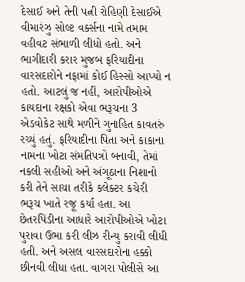દેસાઈ અને તેની પત્ની રોહિણી દેસાઈએ વીમારંઝુ સોલ્ટ વર્ક્સના નામે તમામ વહીવટ સંભાળી લીધો હતો. અને ભાગીદારી કરાર મુજબ ફરિયાદીના વારસદારોને નફામાં કોઈ હિસ્સો આપ્યો ન હતો. આટલું જ નહીં, આરોપીઓએ કાયદાના રક્ષકો એવા ભરૂચના 3 એડવોકેટ સાથે મળીને ગુનાહિત કાવતરું રચ્યું હતું. ફરિયાદીના પિતા અને કાકાના નામના ખોટા સંમતિપત્રો બનાવી, તેમાં નકલી સહીઓ અને અંગૂઠાના નિશાનો કરી તેને સાચા તરીકે કલેક્ટર કચેરી ભરૂચ ખાતે રજૂ કર્યા હતા. આ છેતરપિંડીના આધારે આરોપીઓએ ખોટા પુરાવા ઉભા કરી લીઝ રીન્યુ કરાવી લીધી હતી. અને અસલ વારસદારોના હક્કો છીનવી લીધા હતા. વાગરા પોલીસે આ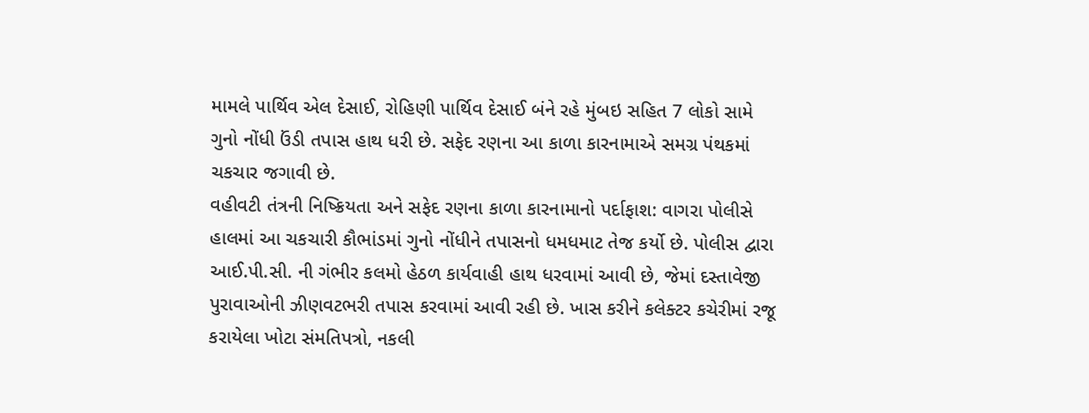મામલે પાર્થિવ એલ દેસાઈ, રોહિણી પાર્થિવ દેસાઈ બંને રહે મુંબઇ સહિત 7 લોકો સામે ગુનો નોંધી ઉંડી તપાસ હાથ ધરી છે. સફેદ રણના આ કાળા કારનામાએ સમગ્ર પંથકમાં ચકચાર જગાવી છે.
વહીવટી તંત્રની નિષ્ક્રિયતા અને સફેદ રણના કાળા કારનામાનો પર્દાફાશ: વાગરા પોલીસે હાલમાં આ ચકચારી કૌભાંડમાં ગુનો નોંધીને તપાસનો ધમધમાટ તેજ કર્યો છે. પોલીસ દ્વારા આઈ.પી.સી. ની ગંભીર કલમો હેઠળ કાર્યવાહી હાથ ધરવામાં આવી છે, જેમાં દસ્તાવેજી પુરાવાઓની ઝીણવટભરી તપાસ કરવામાં આવી રહી છે. ખાસ કરીને કલેક્ટર કચેરીમાં રજૂ કરાયેલા ખોટા સંમતિપત્રો, નકલી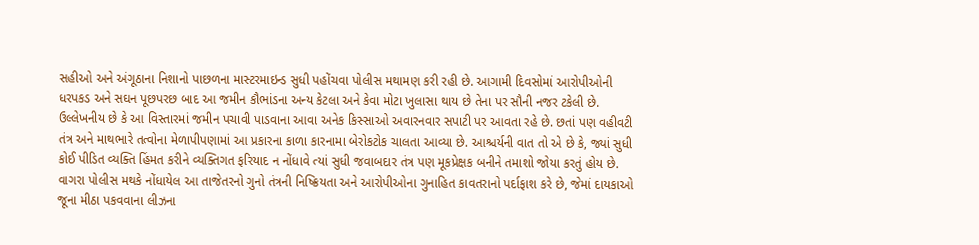સહીઓ અને અંગૂઠાના નિશાનો પાછળના માસ્ટરમાઇન્ડ સુધી પહોંચવા પોલીસ મથામણ કરી રહી છે. આગામી દિવસોમાં આરોપીઓની ધરપકડ અને સઘન પૂછપરછ બાદ આ જમીન કૌભાંડના અન્ય કેટલા અને કેવા મોટા ખુલાસા થાય છે તેના પર સૌની નજર ટકેલી છે. ઉલ્લેખનીય છે કે આ વિસ્તારમાં જમીન પચાવી પાડવાના આવા અનેક કિસ્સાઓ અવારનવાર સપાટી પર આવતા રહે છે. છતાં પણ વહીવટી તંત્ર અને માથભારે તત્વોના મેળાપીપણામાં આ પ્રકારના કાળા કારનામા બેરોકટોક ચાલતા આવ્યા છે. આશ્ચર્યની વાત તો એ છે કે, જ્યાં સુધી કોઈ પીડિત વ્યક્તિ હિંમત કરીને વ્યક્તિગત ફરિયાદ ન નોંધાવે ત્યાં સુધી જવાબદાર તંત્ર પણ મૂકપ્રેક્ષક બનીને તમાશો જોયા કરતું હોય છે. વાગરા પોલીસ મથકે નોંધાયેલ આ તાજેતરનો ગુનો તંત્રની નિષ્ક્રિયતા અને આરોપીઓના ગુનાહિત કાવતરાનો પર્દાફાશ કરે છે, જેમાં દાયકાઓ જૂના મીઠા પકવવાના લીઝના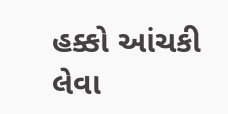હક્કો આંચકી લેવા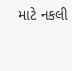માટે નકલી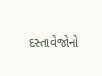દસ્તાવેજોનો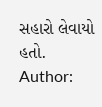સહારો લેવાયો હતો.
Author: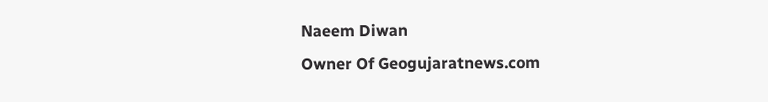Naeem Diwan
Owner Of Geogujaratnews.com